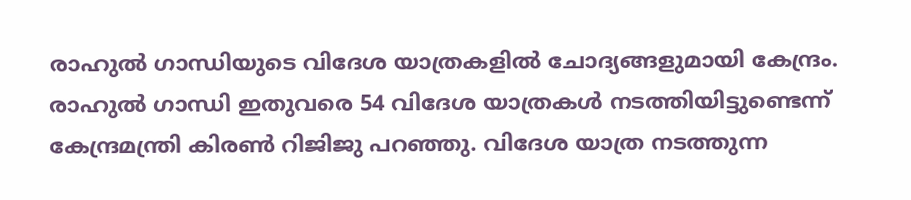രാഹുൽ ഗാന്ധിയുടെ വിദേശ യാത്രകളിൽ ചോദ്യങ്ങളുമായി കേന്ദ്രം. രാഹുൽ ഗാന്ധി ഇതുവരെ 54 വിദേശ യാത്രകൾ നടത്തിയിട്ടുണ്ടെന്ന് കേന്ദ്രമന്ത്രി കിരൺ റിജിജു പറഞ്ഞു. വിദേശ യാത്ര നടത്തുന്ന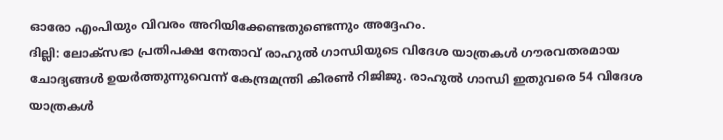ഓരോ എംപിയും വിവരം അറിയിക്കേണ്ടതുണ്ടെന്നും അദ്ദേഹം.
ദില്ലി: ലോക്സഭാ പ്രതിപക്ഷ നേതാവ് രാഹുൽ ഗാന്ധിയുടെ വിദേശ യാത്രകൾ ഗൗരവതരമായ ചോദ്യങ്ങൾ ഉയർത്തുന്നുവെന്ന് കേന്ദ്രമന്ത്രി കിരൺ റിജിജു. രാഹുൽ ഗാന്ധി ഇതുവരെ 54 വിദേശ യാത്രകൾ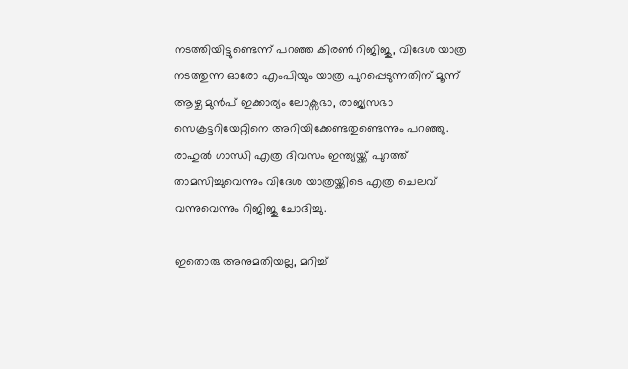നടത്തിയിട്ടുണ്ടെന്ന് പറഞ്ഞ കിരൺ റിജിജു, വിദേശ യാത്ര നടത്തുന്ന ഓരോ എംപിയും യാത്ര പുറപ്പെടുന്നതിന് മൂന്ന് ആഴ്ച മുൻപ് ഇക്കാര്യം ലോക്സഭാ, രാജ്യസഭാ സെക്രട്ടറിയേറ്റിനെ അറിയിക്കേണ്ടതുണ്ടെന്നും പറഞ്ഞു. രാഹുൽ ഗാന്ധി എത്ര ദിവസം ഇന്ത്യയ്ക്ക് പുറത്ത് താമസിച്ചുവെന്നും വിദേശ യാത്രയ്ക്കിടെ എത്ര ചെലവ് വന്നുവെന്നും റിജിജു ചോദിച്ചു.

ഇതൊരു അനുമതിയല്ല, മറിച്ച്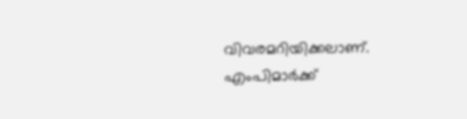വിവരമറിയിക്കലാണ്. എംപിമാർക്ക്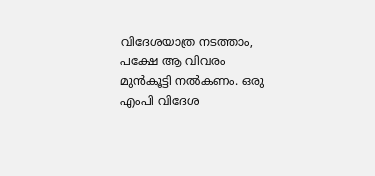വിദേശയാത്ര നടത്താം, പക്ഷേ ആ വിവരം മുൻകൂട്ടി നൽകണം. ഒരു എംപി വിദേശ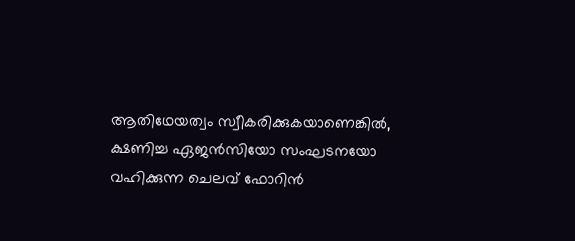ആതിഥേയത്വം സ്വീകരിക്കുകയാണെങ്കിൽ, ക്ഷണിച്ച ഏജൻസിയോ സംഘടനയോ വഹിക്കുന്ന ചെലവ് ഫോറിൻ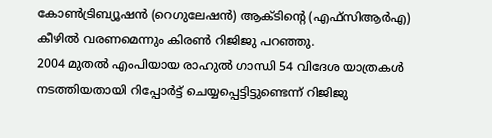കോൺട്രിബ്യൂഷൻ (റെഗുലേഷൻ) ആക്ടിന്റെ (എഫ്സിആർഎ) കീഴിൽ വരണമെന്നും കിരൺ റിജിജു പറഞ്ഞു.
2004 മുതൽ എംപിയായ രാഹുൽ ഗാന്ധി 54 വിദേശ യാത്രകൾ നടത്തിയതായി റിപ്പോർട്ട് ചെയ്യപ്പെട്ടിട്ടുണ്ടെന്ന് റിജിജു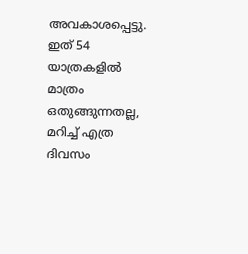അവകാശപ്പെട്ടു. ഇത് 54 യാത്രകളിൽ മാത്രം ഒതുങ്ങുന്നതല്ല, മറിച്ച് എത്ര ദിവസം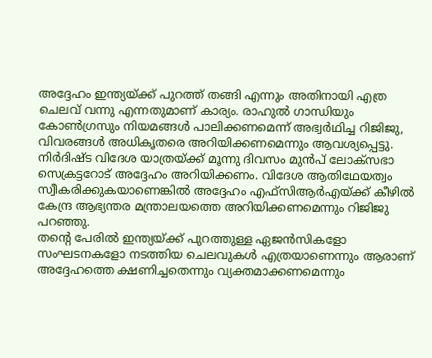അദ്ദേഹം ഇന്ത്യയ്ക്ക് പുറത്ത് തങ്ങി എന്നും അതിനായി എത്ര ചെലവ് വന്നു എന്നതുമാണ് കാര്യം. രാഹുൽ ഗാന്ധിയും കോൺഗ്രസും നിയമങ്ങൾ പാലിക്കണമെന്ന് അഭ്വർഥിച്ച റിജിജു, വിവരങ്ങൾ അധികൃതരെ അറിയിക്കണമെന്നും ആവശ്യപ്പെട്ടു. നിർദിഷ്ട വിദേശ യാത്രയ്ക്ക് മൂന്നു ദിവസം മുൻപ് ലോക്സഭാ സെക്രട്ടറോട് അദ്ദേഹം അറിയിക്കണം. വിദേശ ആതിഥേയത്വം സ്വീകരിക്കുകയാണെങ്കിൽ അദ്ദേഹം എഫ്സിആർഎയ്ക്ക് കീഴിൽ കേന്ദ്ര ആഭ്യന്തര മന്ത്രാലയത്തെ അറിയിക്കണമെന്നും റിജിജു പറഞ്ഞു.
തന്റെ പേരിൽ ഇന്ത്യയ്ക്ക് പുറത്തുള്ള ഏജൻസികളോ സംഘടനകളോ നടത്തിയ ചെലവുകൾ എത്രയാണെന്നും ആരാണ് അദ്ദേഹത്തെ ക്ഷണിച്ചതെന്നും വ്യക്തമാക്കണമെന്നും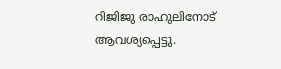റിജിജു രാഹുലിനോട് ആവശ്യപ്പെട്ടു.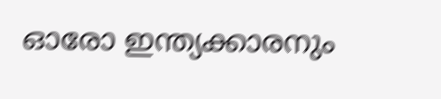ഓരോ ഇന്ത്യക്കാരനും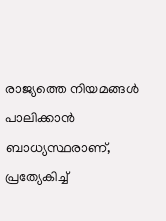രാജ്യത്തെ നിയമങ്ങൾ പാലിക്കാൻ ബാധ്യസ്ഥരാണ്, പ്രത്യേകിച്ച്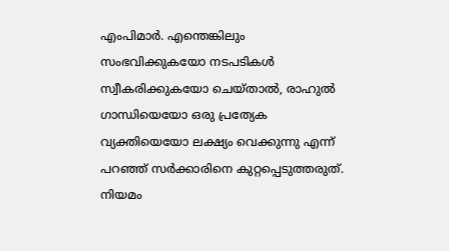എംപിമാർ. എന്തെങ്കിലും സംഭവിക്കുകയോ നടപടികൾ സ്വീകരിക്കുകയോ ചെയ്താൽ, രാഹുൽ ഗാന്ധിയെയോ ഒരു പ്രത്യേക വ്യക്തിയെയോ ലക്ഷ്യം വെക്കുന്നു എന്ന് പറഞ്ഞ് സർക്കാരിനെ കുറ്റപ്പെടുത്തരുത്. നിയമം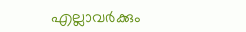എല്ലാവർക്കും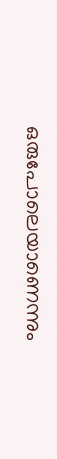ഒരുപോലെയാണെന്നും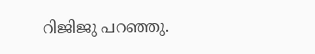റിജിജു പറഞ്ഞു.